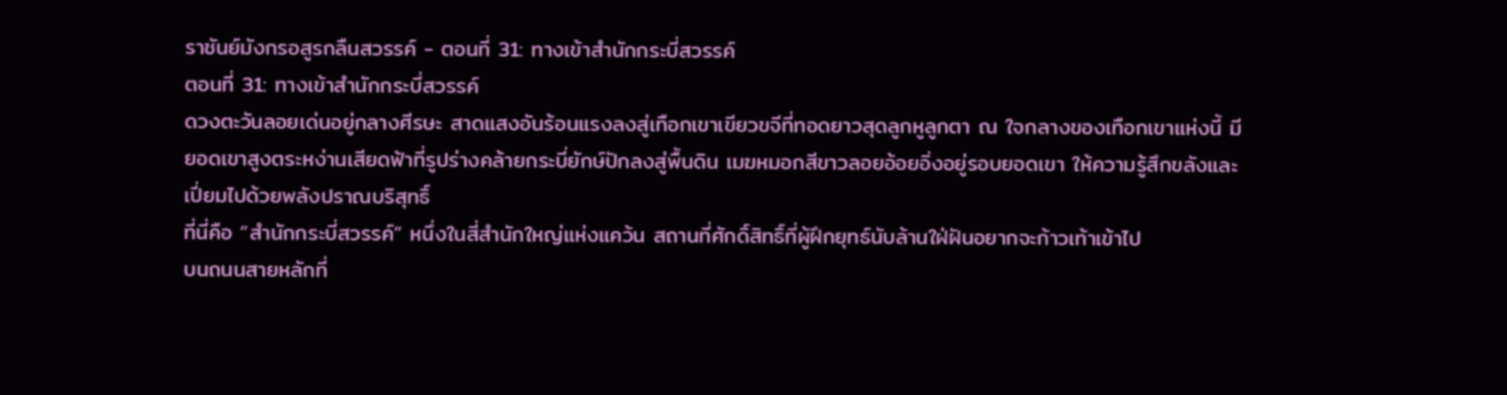ราชันย์มังกรอสูรกลืนสวรรค์ - ตอนที่ 31: ทางเข้าสำนักกระบี่สวรรค์
ตอนที่ 31: ทางเข้าสำนักกระบี่สวรรค์
ดวงตะวันลอยเด่นอยู่กลางศีรษะ สาดแสงอันร้อนแรงลงสู่เทือกเขาเขียวขจีที่ทอดยาวสุดลูกหูลูกตา ณ ใจกลางของเทือกเขาแห่งนี้ มียอดเขาสูงตระหง่านเสียดฟ้าที่รูปร่างคล้ายกระบี่ยักษ์ปักลงสู่พื้นดิน เมฆหมอกสีขาวลอยอ้อยอิ่งอยู่รอบยอดเขา ให้ความรู้สึกขลังและเปี่ยมไปด้วยพลังปราณบริสุทธิ์
ที่นี่คือ “สำนักกระบี่สวรรค์” หนึ่งในสี่สำนักใหญ่แห่งแคว้น สถานที่ศักดิ์สิทธิ์ที่ผู้ฝึกยุทธ์นับล้านใฝ่ฝันอยากจะก้าวเท้าเข้าไป
บนถนนสายหลักที่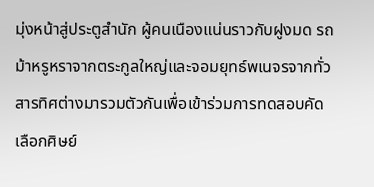มุ่งหน้าสู่ประตูสำนัก ผู้คนเนืองแน่นราวกับฝูงมด รถม้าหรูหราจากตระกูลใหญ่และจอมยุทธ์พเนจรจากทั่วสารทิศต่างมารวมตัวกันเพื่อเข้าร่วมการทดสอบคัดเลือกศิษย์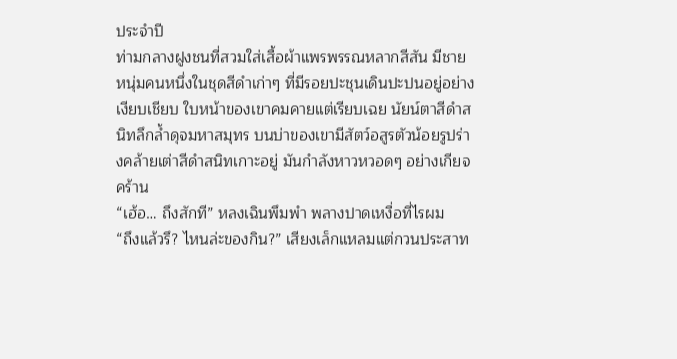ประจำปี
ท่ามกลางฝูงชนที่สวมใส่เสื้อผ้าแพรพรรณหลากสีสัน มีชายหนุ่มคนหนึ่งในชุดสีดำเก่าๆ ที่มีรอยปะชุนเดินปะปนอยู่อย่างเงียบเชียบ ใบหน้าของเขาคมคายแต่เรียบเฉย นัยน์ตาสีดำสนิทลึกล้ำดุจมหาสมุทร บนบ่าของเขามีสัตว์อสูรตัวน้อยรูปร่างคล้ายเต่าสีดำสนิทเกาะอยู่ มันกำลังหาวหวอดๆ อย่างเกียจคร้าน
“เฮ้อ… ถึงสักที” หลงเฉินพึมพำ พลางปาดเหงื่อที่ไรผม
“ถึงแล้วรึ? ไหนล่ะของกิน?” เสียงเล็กแหลมแต่กวนประสาท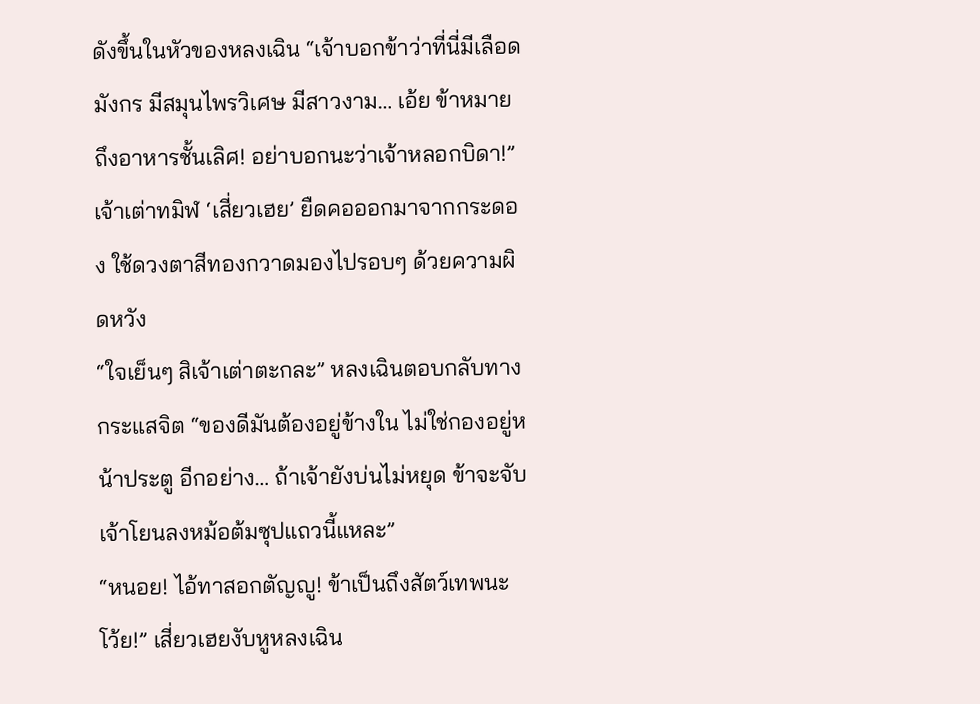ดังขึ้นในหัวของหลงเฉิน “เจ้าบอกข้าว่าที่นี่มีเลือดมังกร มีสมุนไพรวิเศษ มีสาวงาม… เอ้ย ข้าหมายถึงอาหารชั้นเลิศ! อย่าบอกนะว่าเจ้าหลอกบิดา!”
เจ้าเต่าทมิฬ ‘เสี่ยวเฮย’ ยืดคอออกมาจากกระดอง ใช้ดวงตาสีทองกวาดมองไปรอบๆ ด้วยความผิดหวัง
“ใจเย็นๆ สิเจ้าเต่าตะกละ” หลงเฉินตอบกลับทางกระแสจิต “ของดีมันต้องอยู่ข้างใน ไม่ใช่กองอยู่หน้าประตู อีกอย่าง… ถ้าเจ้ายังบ่นไม่หยุด ข้าจะจับเจ้าโยนลงหม้อต้มซุปแถวนี้แหละ”
“หนอย! ไอ้ทาสอกตัญญู! ข้าเป็นถึงสัตว์เทพนะโว้ย!” เสี่ยวเฮยงับหูหลงเฉิน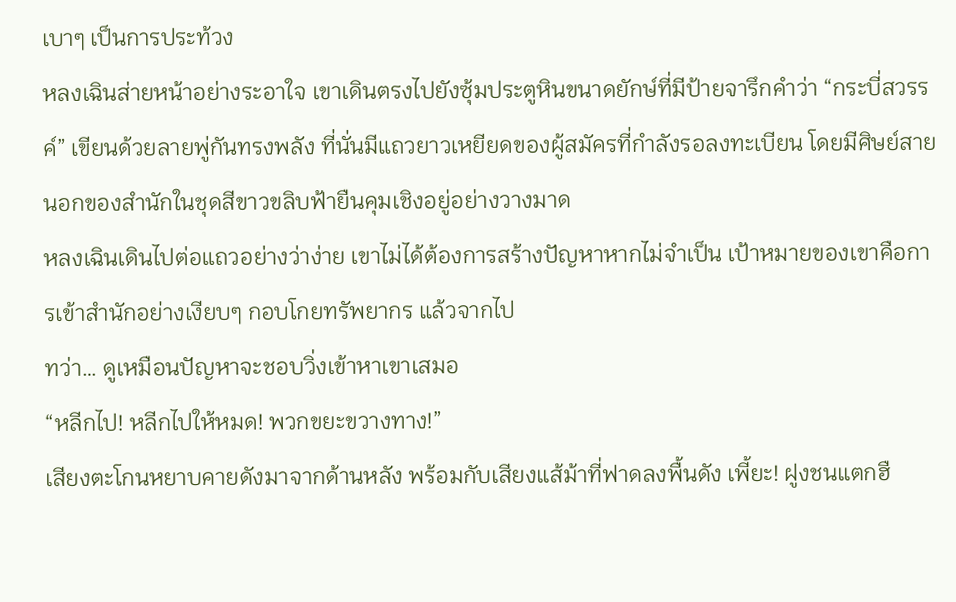เบาๆ เป็นการประท้วง
หลงเฉินส่ายหน้าอย่างระอาใจ เขาเดินตรงไปยังซุ้มประตูหินขนาดยักษ์ที่มีป้ายจารึกคำว่า “กระบี่สวรรค์” เขียนด้วยลายพู่กันทรงพลัง ที่นั่นมีแถวยาวเหยียดของผู้สมัครที่กำลังรอลงทะเบียน โดยมีศิษย์สายนอกของสำนักในชุดสีขาวขลิบฟ้ายืนคุมเชิงอยู่อย่างวางมาด
หลงเฉินเดินไปต่อแถวอย่างว่าง่าย เขาไม่ได้ต้องการสร้างปัญหาหากไม่จำเป็น เป้าหมายของเขาคือการเข้าสำนักอย่างเงียบๆ กอบโกยทรัพยากร แล้วจากไป
ทว่า… ดูเหมือนปัญหาจะชอบวิ่งเข้าหาเขาเสมอ
“หลีกไป! หลีกไปให้หมด! พวกขยะขวางทาง!”
เสียงตะโกนหยาบคายดังมาจากด้านหลัง พร้อมกับเสียงแส้ม้าที่ฟาดลงพื้นดัง เพี้ยะ! ฝูงชนแตกฮื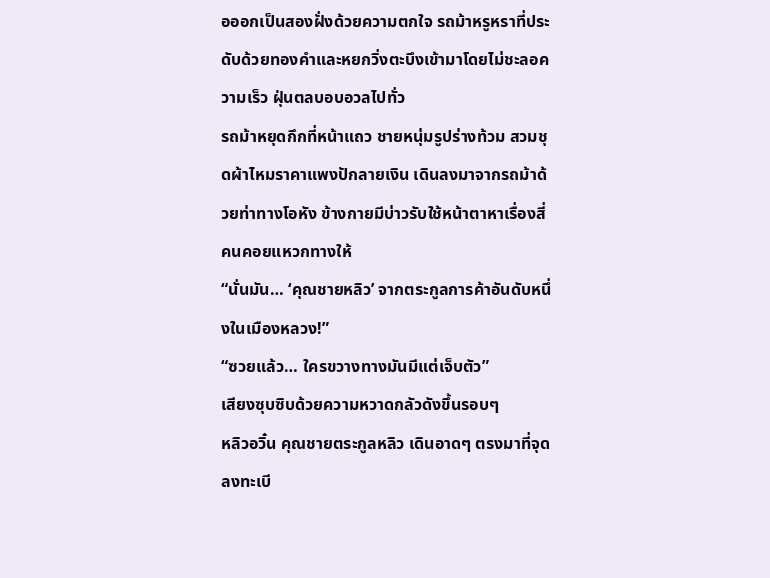อออกเป็นสองฝั่งด้วยความตกใจ รถม้าหรูหราที่ประดับด้วยทองคำและหยกวิ่งตะบึงเข้ามาโดยไม่ชะลอความเร็ว ฝุ่นตลบอบอวลไปทั่ว
รถม้าหยุดกึกที่หน้าแถว ชายหนุ่มรูปร่างท้วม สวมชุดผ้าไหมราคาแพงปักลายเงิน เดินลงมาจากรถม้าด้วยท่าทางโอหัง ข้างกายมีบ่าวรับใช้หน้าตาหาเรื่องสี่คนคอยแหวกทางให้
“นั่นมัน… ‘คุณชายหลิว’ จากตระกูลการค้าอันดับหนึ่งในเมืองหลวง!”
“ซวยแล้ว… ใครขวางทางมันมีแต่เจ็บตัว”
เสียงซุบซิบด้วยความหวาดกลัวดังขึ้นรอบๆ
หลิวอวิ๋น คุณชายตระกูลหลิว เดินอาดๆ ตรงมาที่จุดลงทะเบี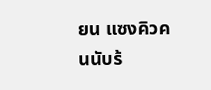ยน แซงคิวคนนับร้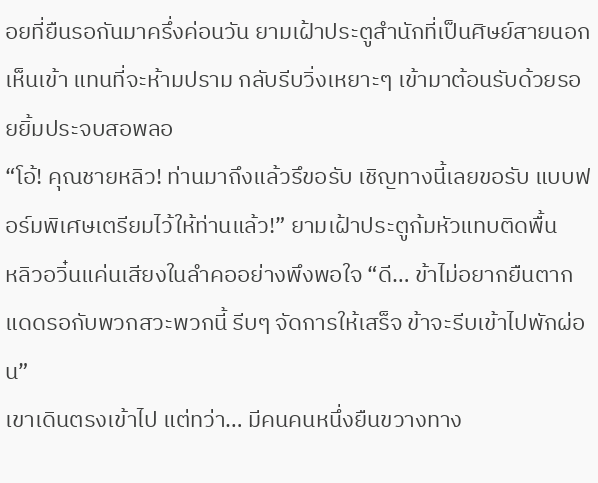อยที่ยืนรอกันมาครึ่งค่อนวัน ยามเฝ้าประตูสำนักที่เป็นศิษย์สายนอกเห็นเข้า แทนที่จะห้ามปราม กลับรีบวิ่งเหยาะๆ เข้ามาต้อนรับด้วยรอยยิ้มประจบสอพลอ
“โอ้! คุณชายหลิว! ท่านมาถึงแล้วรึขอรับ เชิญทางนี้เลยขอรับ แบบฟอร์มพิเศษเตรียมไว้ให้ท่านแล้ว!” ยามเฝ้าประตูก้มหัวแทบติดพื้น
หลิวอวิ๋นแค่นเสียงในลำคออย่างพึงพอใจ “ดี… ข้าไม่อยากยืนตากแดดรอกับพวกสวะพวกนี้ รีบๆ จัดการให้เสร็จ ข้าจะรีบเข้าไปพักผ่อน”
เขาเดินตรงเข้าไป แต่ทว่า… มีคนคนหนึ่งยืนขวางทาง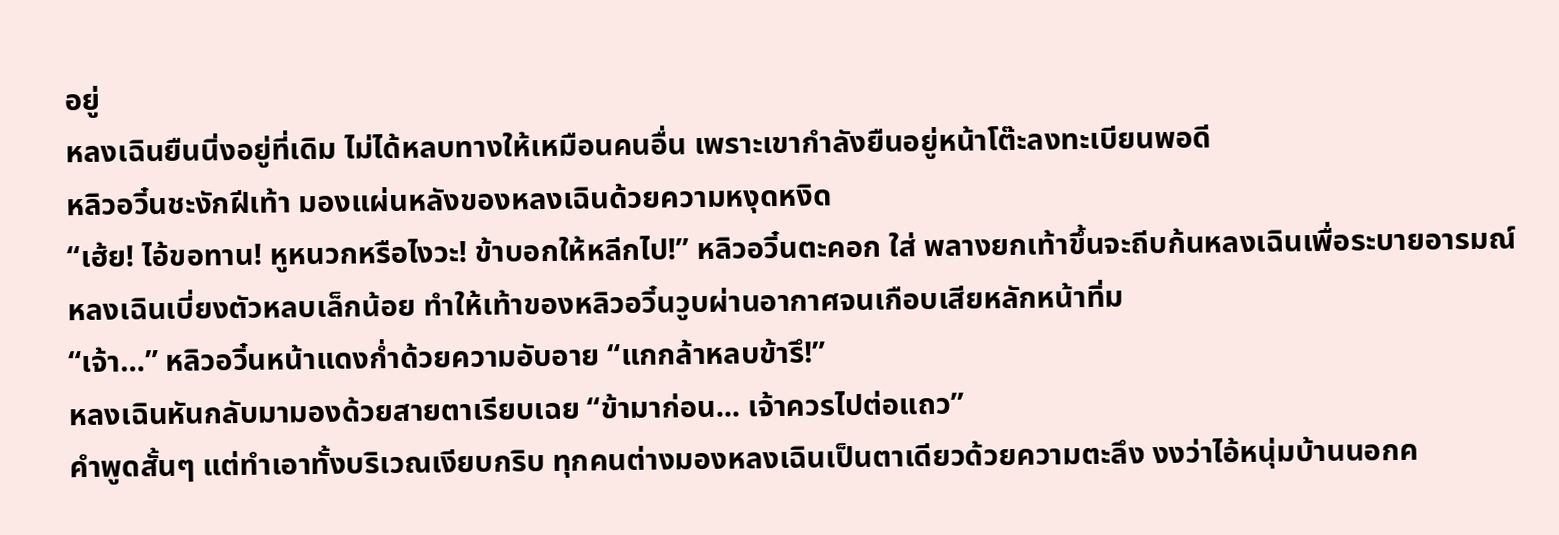อยู่
หลงเฉินยืนนิ่งอยู่ที่เดิม ไม่ได้หลบทางให้เหมือนคนอื่น เพราะเขากำลังยืนอยู่หน้าโต๊ะลงทะเบียนพอดี
หลิวอวิ๋นชะงักฝีเท้า มองแผ่นหลังของหลงเฉินด้วยความหงุดหงิด
“เฮ้ย! ไอ้ขอทาน! หูหนวกหรือไงวะ! ข้าบอกให้หลีกไป!” หลิวอวิ๋นตะคอก ใส่ พลางยกเท้าขึ้นจะถีบก้นหลงเฉินเพื่อระบายอารมณ์
หลงเฉินเบี่ยงตัวหลบเล็กน้อย ทำให้เท้าของหลิวอวิ๋นวูบผ่านอากาศจนเกือบเสียหลักหน้าทิ่ม
“เจ้า…” หลิวอวิ๋นหน้าแดงก่ำด้วยความอับอาย “แกกล้าหลบข้ารึ!”
หลงเฉินหันกลับมามองด้วยสายตาเรียบเฉย “ข้ามาก่อน... เจ้าควรไปต่อแถว”
คำพูดสั้นๆ แต่ทำเอาทั้งบริเวณเงียบกริบ ทุกคนต่างมองหลงเฉินเป็นตาเดียวด้วยความตะลึง งงว่าไอ้หนุ่มบ้านนอกค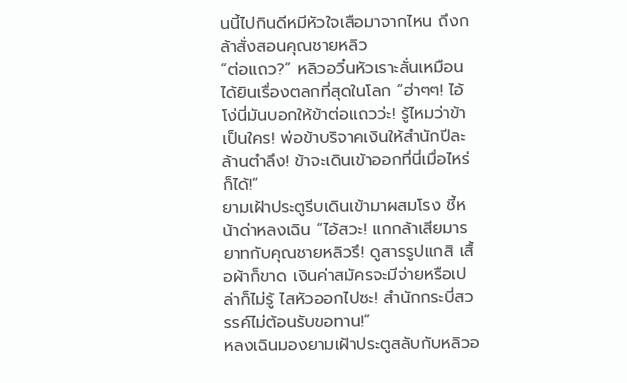นนี้ไปกินดีหมีหัวใจเสือมาจากไหน ถึงกล้าสั่งสอนคุณชายหลิว
“ต่อแถว?” หลิวอวิ๋นหัวเราะลั่นเหมือนได้ยินเรื่องตลกที่สุดในโลก “ฮ่าๆๆ! ไอ้โง่นี่มันบอกให้ข้าต่อแถวว่ะ! รู้ไหมว่าข้าเป็นใคร! พ่อข้าบริจาคเงินให้สำนักปีละล้านตำลึง! ข้าจะเดินเข้าออกที่นี่เมื่อไหร่ก็ได้!”
ยามเฝ้าประตูรีบเดินเข้ามาผสมโรง ชี้หน้าด่าหลงเฉิน “ไอ้สวะ! แกกล้าเสียมารยาทกับคุณชายหลิวรึ! ดูสารรูปแกสิ เสื้อผ้าก็ขาด เงินค่าสมัครจะมีจ่ายหรือเปล่าก็ไม่รู้ ไสหัวออกไปซะ! สำนักกระบี่สวรรค์ไม่ต้อนรับขอทาน!”
หลงเฉินมองยามเฝ้าประตูสลับกับหลิวอ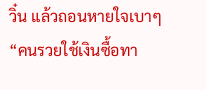วิ๋น แล้วถอนหายใจเบาๆ
“คนรวยใช้เงินซื้อทา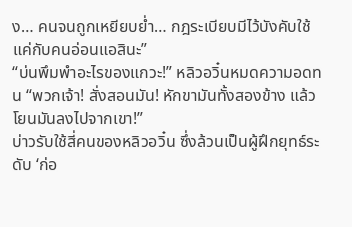ง… คนจนถูกเหยียบย่ำ… กฎระเบียบมีไว้บังคับใช้แค่กับคนอ่อนแอสินะ”
“บ่นพึมพำอะไรของแกวะ!” หลิวอวิ๋นหมดความอดทน “พวกเจ้า! สั่งสอนมัน! หักขามันทั้งสองข้าง แล้วโยนมันลงไปจากเขา!”
บ่าวรับใช้สี่คนของหลิวอวิ๋น ซึ่งล้วนเป็นผู้ฝึกยุทธ์ระดับ ‘ก่อ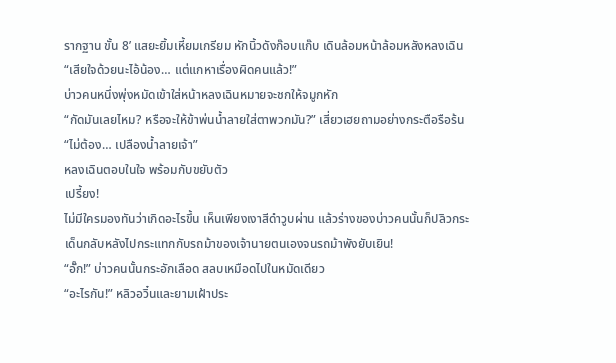รากฐาน ขั้น 8’ แสยะยิ้มเหี้ยมเกรียม หักนิ้วดังก๊อบแก๊บ เดินล้อมหน้าล้อมหลังหลงเฉิน
“เสียใจด้วยนะไอ้น้อง… แต่แกหาเรื่องผิดคนแล้ว!”
บ่าวคนหนึ่งพุ่งหมัดเข้าใส่หน้าหลงเฉินหมายจะชกให้จมูกหัก
“กัดมันเลยไหม? หรือจะให้ข้าพ่นน้ำลายใส่ตาพวกมัน?” เสี่ยวเฮยถามอย่างกระตือรือร้น
“ไม่ต้อง… เปลืองน้ำลายเจ้า”
หลงเฉินตอบในใจ พร้อมกับขยับตัว
เปรี้ยง!
ไม่มีใครมองทันว่าเกิดอะไรขึ้น เห็นเพียงเงาสีดำวูบผ่าน แล้วร่างของบ่าวคนนั้นก็ปลิวกระเด็นกลับหลังไปกระแทกกับรถม้าของเจ้านายตนเองจนรถม้าพังยับเยิน!
“อั๊ก!” บ่าวคนนั้นกระอักเลือด สลบเหมือดไปในหมัดเดียว
“อะไรกัน!” หลิวอวิ๋นและยามเฝ้าประ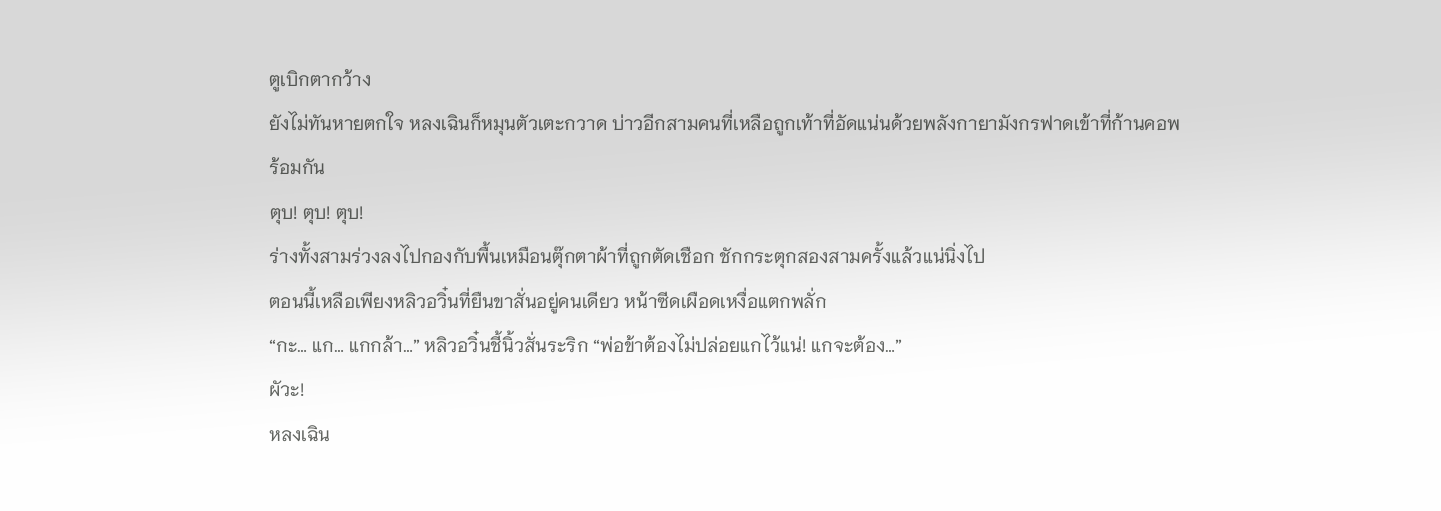ตูเบิกตากว้าง
ยังไม่ทันหายตกใจ หลงเฉินก็หมุนตัวเตะกวาด บ่าวอีกสามคนที่เหลือถูกเท้าที่อัดแน่นด้วยพลังกายามังกรฟาดเข้าที่ก้านคอพร้อมกัน
ตุบ! ตุบ! ตุบ!
ร่างทั้งสามร่วงลงไปกองกับพื้นเหมือนตุ๊กตาผ้าที่ถูกตัดเชือก ชักกระตุกสองสามครั้งแล้วแน่นิ่งไป
ตอนนี้เหลือเพียงหลิวอวิ๋นที่ยืนขาสั่นอยู่คนเดียว หน้าซีดเผือดเหงื่อแตกพลั่ก
“กะ… แก… แกกล้า…” หลิวอวิ๋นชี้นิ้วสั่นระริก “พ่อข้าต้องไม่ปล่อยแกไว้แน่! แกจะต้อง…”
ผัวะ!
หลงเฉิน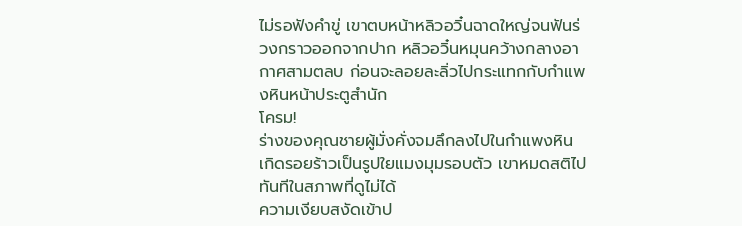ไม่รอฟังคำขู่ เขาตบหน้าหลิวอวิ๋นฉาดใหญ่จนฟันร่วงกราวออกจากปาก หลิวอวิ๋นหมุนคว้างกลางอากาศสามตลบ ก่อนจะลอยละลิ่วไปกระแทกกับกำแพงหินหน้าประตูสำนัก
โครม!
ร่างของคุณชายผู้มั่งคั่งจมลึกลงไปในกำแพงหิน เกิดรอยร้าวเป็นรูปใยแมงมุมรอบตัว เขาหมดสติไปทันทีในสภาพที่ดูไม่ได้
ความเงียบสงัดเข้าป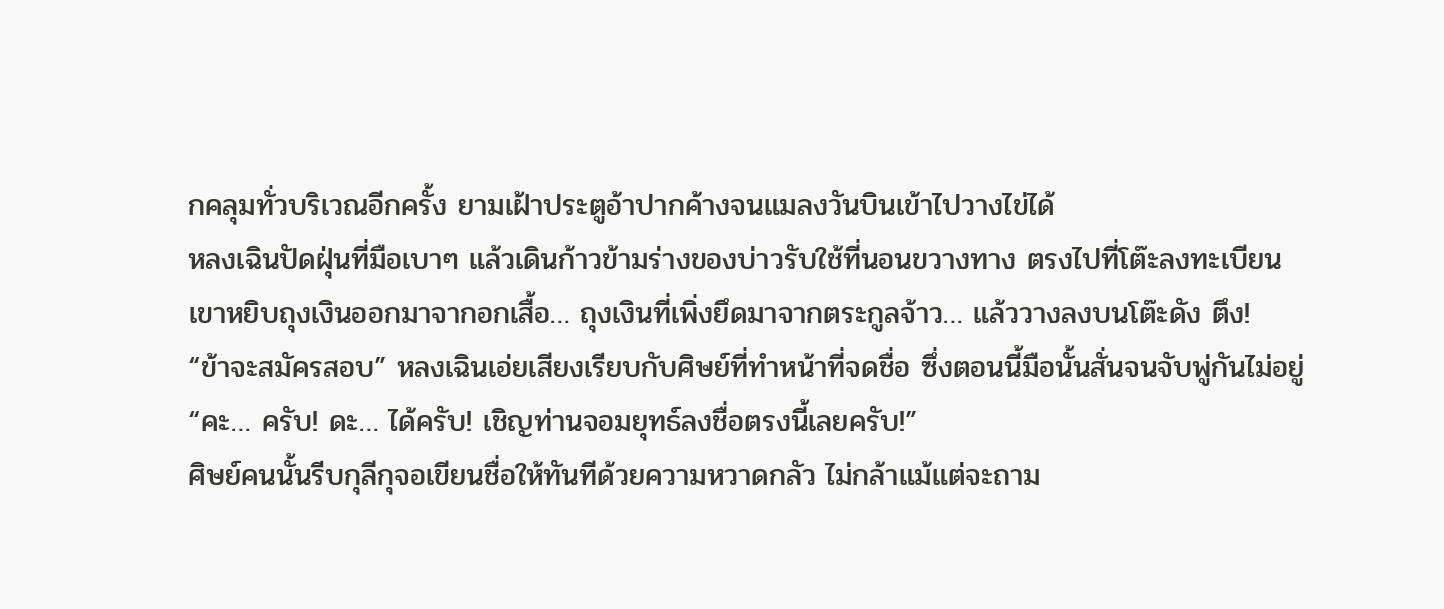กคลุมทั่วบริเวณอีกครั้ง ยามเฝ้าประตูอ้าปากค้างจนแมลงวันบินเข้าไปวางไข่ได้
หลงเฉินปัดฝุ่นที่มือเบาๆ แล้วเดินก้าวข้ามร่างของบ่าวรับใช้ที่นอนขวางทาง ตรงไปที่โต๊ะลงทะเบียน
เขาหยิบถุงเงินออกมาจากอกเสื้อ… ถุงเงินที่เพิ่งยึดมาจากตระกูลจ้าว… แล้ววางลงบนโต๊ะดัง ตึง!
“ข้าจะสมัครสอบ” หลงเฉินเอ่ยเสียงเรียบกับศิษย์ที่ทำหน้าที่จดชื่อ ซึ่งตอนนี้มือนั้นสั่นจนจับพู่กันไม่อยู่
“คะ… ครับ! ดะ… ได้ครับ! เชิญท่านจอมยุทธ์ลงชื่อตรงนี้เลยครับ!”
ศิษย์คนนั้นรีบกุลีกุจอเขียนชื่อให้ทันทีด้วยความหวาดกลัว ไม่กล้าแม้แต่จะถาม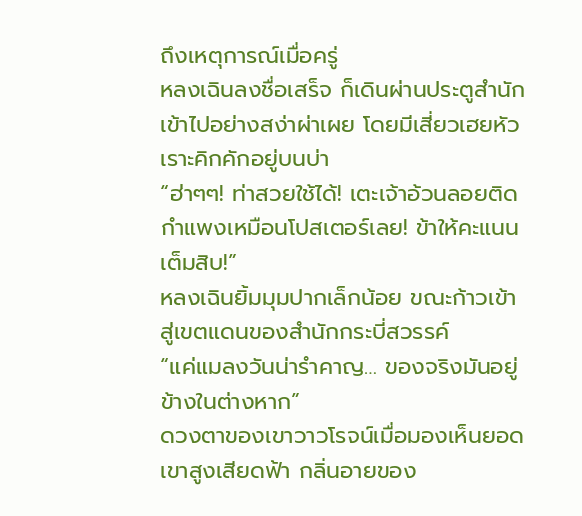ถึงเหตุการณ์เมื่อครู่
หลงเฉินลงชื่อเสร็จ ก็เดินผ่านประตูสำนักเข้าไปอย่างสง่าผ่าเผย โดยมีเสี่ยวเฮยหัวเราะคิกคักอยู่บนบ่า
“ฮ่าๆๆ! ท่าสวยใช้ได้! เตะเจ้าอ้วนลอยติดกำแพงเหมือนโปสเตอร์เลย! ข้าให้คะแนนเต็มสิบ!”
หลงเฉินยิ้มมุมปากเล็กน้อย ขณะก้าวเข้าสู่เขตแดนของสำนักกระบี่สวรรค์
“แค่แมลงวันน่ารำคาญ… ของจริงมันอยู่ข้างในต่างหาก”
ดวงตาของเขาวาวโรจน์เมื่อมองเห็นยอดเขาสูงเสียดฟ้า กลิ่นอายของ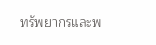ทรัพยากรและพ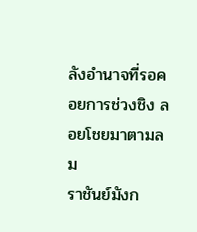ลังอำนาจที่รอคอยการช่วงชิง ลอยโชยมาตามลม
ราชันย์มังก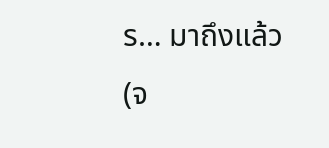ร… มาถึงแล้ว
(จ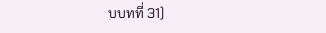บบทที่ 31)